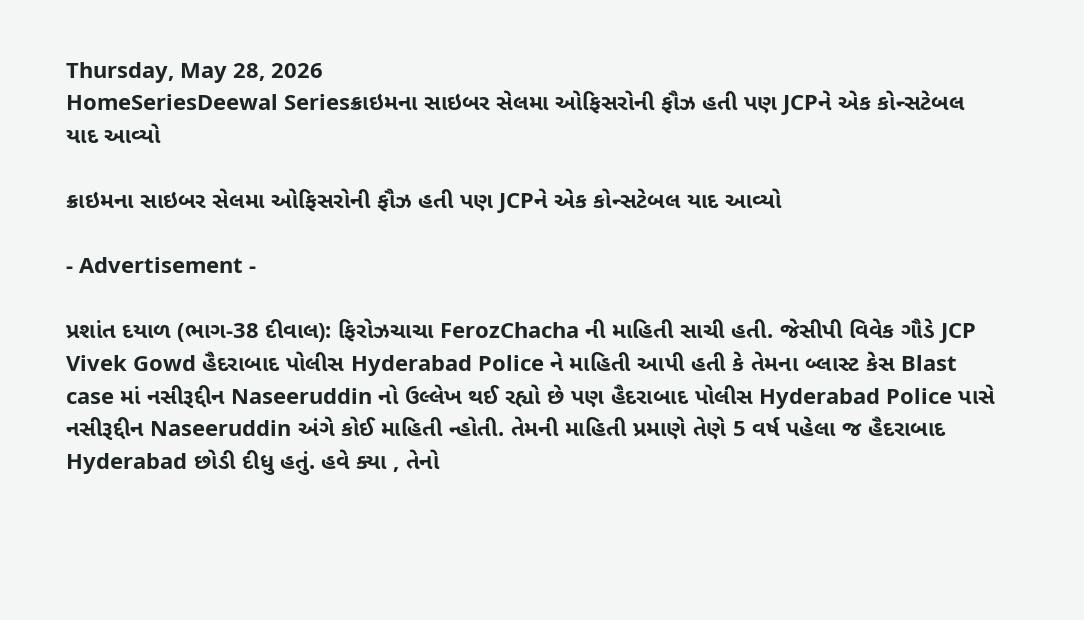Thursday, May 28, 2026
HomeSeriesDeewal Seriesક્રાઇમના સાઇબર સેલમા ઓફિસરોની ફૌઝ હતી પણ JCPને એક કોન્સટેબલ યાદ આવ્યો

ક્રાઇમના સાઇબર સેલમા ઓફિસરોની ફૌઝ હતી પણ JCPને એક કોન્સટેબલ યાદ આવ્યો

- Advertisement -

પ્રશાંત દયાળ (ભાગ-38 દીવાલ): ફિરોઝચાચા FerozChacha ની માહિતી સાચી હતી. જેસીપી વિવેક ગૌડે JCP Vivek Gowd હૈદરાબાદ પોલીસ Hyderabad Police ને માહિતી આપી હતી કે તેમના બ્લાસ્ટ કેસ Blast case માં નસીરૂદ્દીન Naseeruddin નો ઉલ્લેખ થઈ રહ્યો છે પણ હૈદરાબાદ પોલીસ Hyderabad Police પાસે નસીરૂદ્દીન Naseeruddin અંગે કોઈ માહિતી ન્હોતી. તેમની માહિતી પ્રમાણે તેણે 5 વર્ષ પહેલા જ હૈદરાબાદ Hyderabad છોડી દીધુ હતું. હવે ક્યા , તેનો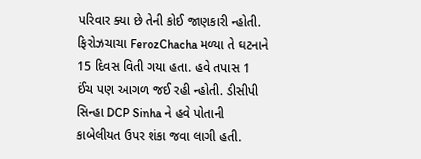પરિવાર ક્યા છે તેની કોઈ જાણકારી ન્હોતી. ફિરોઝચાચા FerozChacha મળ્યા તે ઘટનાને 15 દિવસ વિતી ગયા હતા. હવે તપાસ 1 ઈંચ પણ આગળ જઈ રહી ન્હોતી. ડીસીપી સિન્હા DCP Sinha ને હવે પોતાની કાબેલીયત ઉપર શંકા જવા લાગી હતી.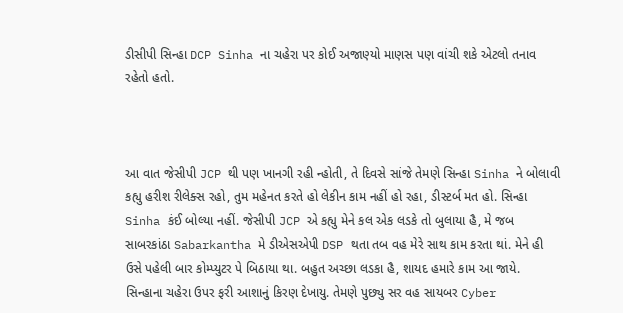ડીસીપી સિન્હા DCP Sinha ના ચહેરા પર કોઈ અજાણ્યો માણસ પણ વાંચી શકે એટલો તનાવ રહેતો હતો.



આ વાત જેસીપી JCP થી પણ ખાનગી રહી ન્હોતી, તે દિવસે સાંજે તેમણે સિન્હા Sinha ને બોલાવી કહ્યુ હરીશ રીલેક્સ રહો, તુમ મહેનત કરતે હો લેકીન કામ નહીં હો રહા, ડીસ્ટર્બ મત હો. સિન્હા Sinha કંઈ બોલ્યા નહીં. જેસીપી JCP એ કહ્યુ મેને કલ એક લડકે તો બુલાયા હૈ, મે જબ સાબરકાંઠા Sabarkantha મે ડીએસએપી DSP થતા તબ વહ મેરે સાથ કામ કરતા થાં. મેને હી ઉસે પહેલી બાર કોમ્પ્યુટર પે બિઠાયા થા. બહુત અચ્છા લડકા હૈ, શાયદ હમારે કામ આ જાયે. સિન્હાના ચહેરા ઉપર ફરી આશાનું કિરણ દેખાયુ. તેમણે પુછ્યુ સર વહ સાયબર Cyber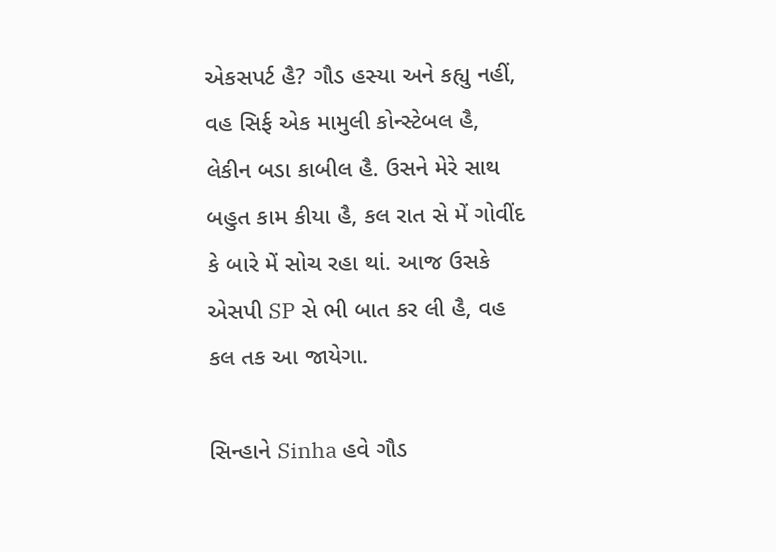એકસપર્ટ હૈ? ગૌડ હસ્યા અને કહ્યુ નહીં, વહ સિર્ફ એક મામુલી કોન્સ્ટેબલ હૈ, લેકીન બડા કાબીલ હૈ. ઉસને મેરે સાથ બહુત કામ કીયા હૈ, કલ રાત સે મેં ગોવીંદ કે બારે મેં સોચ રહા થાં. આજ ઉસકે એસપી SP સે ભી બાત કર લી હૈ, વહ કલ તક આ જાયેગા.

સિન્હાને Sinha હવે ગૌડ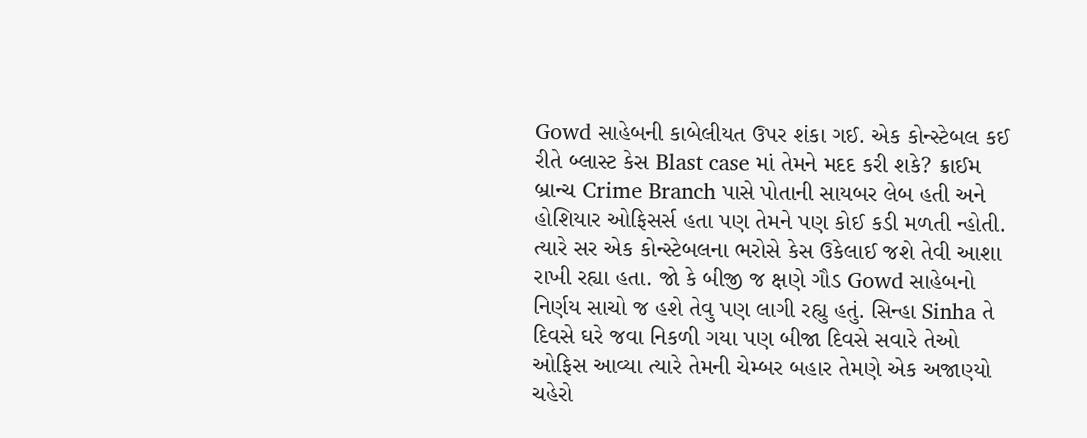Gowd સાહેબની કાબેલીયત ઉપર શંકા ગઈ. એક કોન્સ્ટેબલ કઈ રીતે બ્લાસ્ટ કેસ Blast case માં તેમને મદદ કરી શકે? ક્રાઈમ બ્રાન્ચ Crime Branch પાસે પોતાની સાયબર લેબ હતી અને હોશિયાર ઓફિસર્સ હતા પણ તેમને પણ કોઈ કડી મળતી ન્હોતી. ત્યારે સર એક કોન્સ્ટેબલના ભરોસે કેસ ઉકેલાઈ જશે તેવી આશા રાખી રહ્યા હતા. જો કે બીજી જ ક્ષણે ગૌડ Gowd સાહેબનો નિર્ણય સાચો જ હશે તેવુ પણ લાગી રહ્યુ હતું. સિન્હા Sinha તે દિવસે ઘરે જવા નિકળી ગયા પણ બીજા દિવસે સવારે તેઓ ઓફિસ આવ્યા ત્યારે તેમની ચેમ્બર બહાર તેમણે એક અજાણ્યો ચહેરો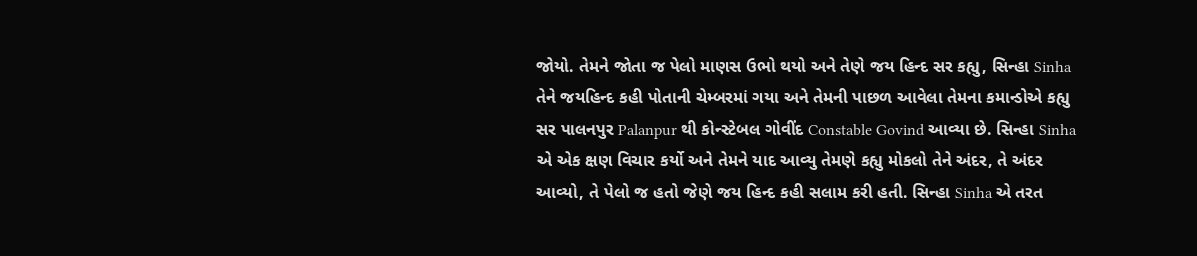જોયો. તેમને જોતા જ પેલો માણસ ઉભો થયો અને તેણે જય હિન્દ સર કહ્યુ, સિન્હા Sinha તેને જયહિન્દ કહી પોતાની ચેમ્બરમાં ગયા અને તેમની પાછળ આવેલા તેમના કમાન્ડોએ કહ્યુ સર પાલનપુર Palanpur થી કોન્સ્ટેબલ ગોવીંદ Constable Govind આવ્યા છે. સિન્હા Sinha એ એક ક્ષણ વિચાર કર્યો અને તેમને યાદ આવ્યુ તેમણે કહ્યુ મોકલો તેને અંદર, તે અંદર આવ્યો, તે પેલો જ હતો જેણે જય હિન્દ કહી સલામ કરી હતી. સિન્હા Sinha એ તરત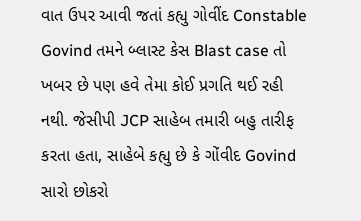વાત ઉપર આવી જતાં કહ્યુ ગોવીંદ Constable Govind તમને બ્લાસ્ટ કેસ Blast case તો ખબર છે પણ હવે તેમા કોઈ પ્રગતિ થઈ રહી નથી. જેસીપી JCP સાહેબ તમારી બહુ તારીફ કરતા હતા, સાહેબે કહ્યુ છે કે ગોંવીદ Govind સારો છોકરો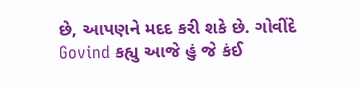છે, આપણને મદદ કરી શકે છે. ગોવીંદે Govind કહ્યુ આજે હું જે કંઈ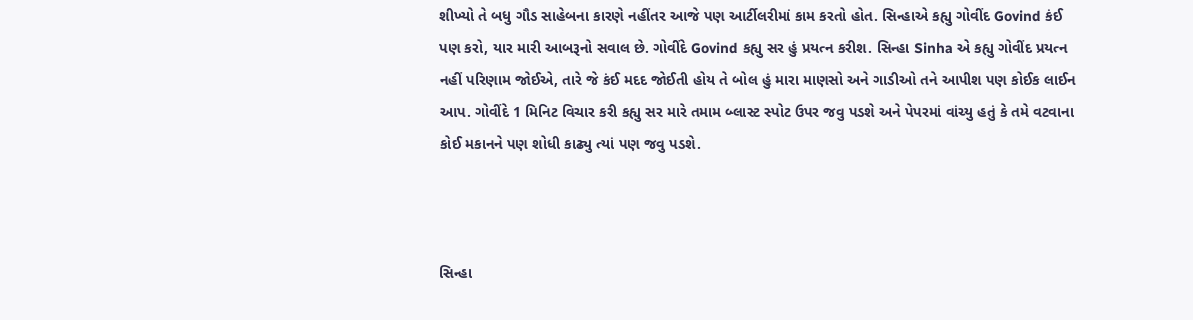શીખ્યો તે બધુ ગૌડ સાહેબના કારણે નહીંતર આજે પણ આર્ટીલરીમાં કામ કરતો હોત. સિન્હાએ કહ્યુ ગોવીંદ Govind કંઈ પણ કરો, યાર મારી આબરૂનો સવાલ છે. ગોવીંદે Govind કહ્યુ સર હું પ્રયત્ન કરીશ. સિન્હા Sinha એ કહ્યુ ગોવીંદ પ્રયત્ન નહીં પરિણામ જોઈએ, તારે જે કંઈ મદદ જોઈતી હોય તે બોલ હું મારા માણસો અને ગાડીઓ તને આપીશ પણ કોઈક લાઈન આપ. ગોવીંદે 1 મિનિટ વિચાર કરી કહ્યુ સર મારે તમામ બ્લાસ્ટ સ્પોટ ઉપર જવુ પડશે અને પેપરમાં વાંચ્યુ હતું કે તમે વટવાના કોઈ મકાનને પણ શોધી કાઢ્યુ ત્યાં પણ જવુ પડશે.



સિન્હા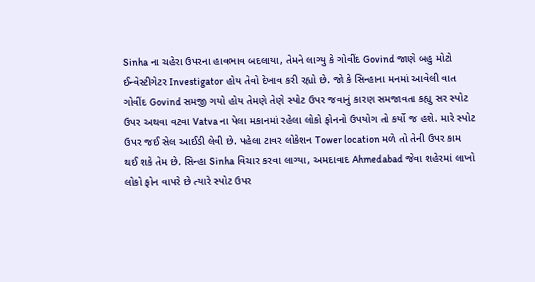Sinha ના ચહેરા ઉપરના હાવભાવ બદલાયા, તેમને લાગ્યુ કે ગોવીંદ Govind જાણે બહુ મોટો ઈન્વેસ્ટીગેટર Investigator હોય તેવો દેખાવ કરી રહ્યો છે. જો કે સિન્હાના મનમાં આવેલી વાત ગોવીંદ Govind સમજી ગયો હોય તેમણે તેણે સ્પોટ ઉપર જવાનું કારણ સમજાવતા કહ્યુ સર સ્પોટ ઉપર અથવા વટવા Vatva ના પેલા મકાનમાં રહેલા લોકો ફોનનો ઉપયોગ તો કર્યો જ હશે. મારે સ્પોટ ઉપર જઈ સેલ આઈડી લેવી છે. પહેલા ટાવર લોકેશન Tower location મળે તો તેની ઉપર કામ થઈ શકે તેમ છે. સિન્હા Sinha વિચાર કરવા લાગ્યા, અમદાવાદ Ahmedabad જેવા શહેરમાં લાખો લોકો ફોન વાપરે છે ત્યારે સ્પોટ ઉપર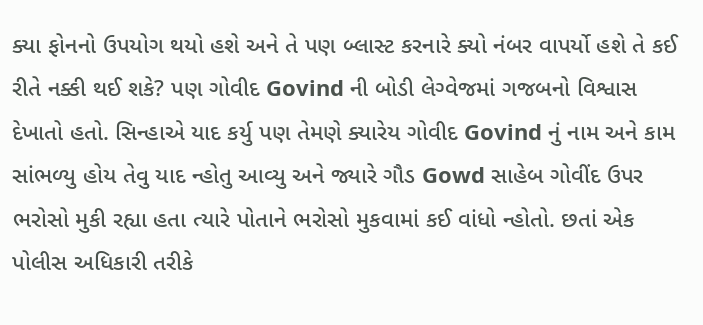ક્યા ફોનનો ઉપયોગ થયો હશે અને તે પણ બ્લાસ્ટ કરનારે ક્યો નંબર વાપર્યો હશે તે કઈ રીતે નક્કી થઈ શકે? પણ ગોવીદ Govind ની બોડી લેગ્વેજમાં ગજબનો વિશ્વાસ દેખાતો હતો. સિન્હાએ યાદ કર્યુ પણ તેમણે ક્યારેય ગોવીદ Govind નું નામ અને કામ સાંભળ્યુ હોય તેવુ યાદ ન્હોતુ આવ્યુ અને જ્યારે ગૌડ Gowd સાહેબ ગોવીંદ ઉપર ભરોસો મુકી રહ્યા હતા ત્યારે પોતાને ભરોસો મુકવામાં કઈ વાંધો ન્હોતો. છતાં એક પોલીસ અધિકારી તરીકે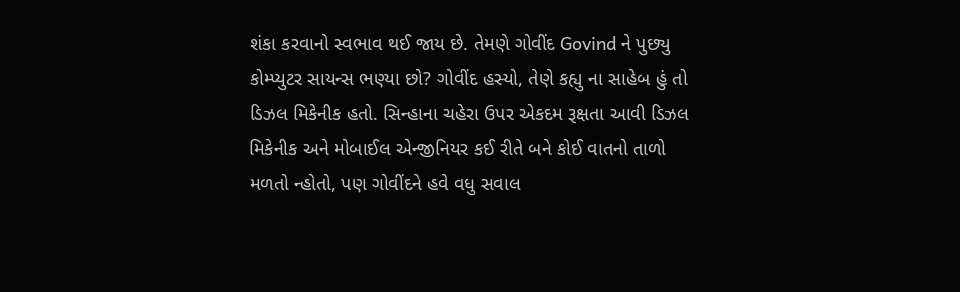શંકા કરવાનો સ્વભાવ થઈ જાય છે. તેમણે ગોવીંદ Govind ને પુછ્યુ કોમ્પ્યુટર સાયન્સ ભણ્યા છો? ગોવીંદ હસ્યો, તેણે કહ્યુ ના સાહેબ હું તો ડિઝલ મિકેનીક હતો. સિન્હાના ચહેરા ઉપર એકદમ રૂક્ષતા આવી ડિઝલ મિકેનીક અને મોબાઈલ એન્જીનિયર કઈ રીતે બને કોઈ વાતનો તાળો મળતો ન્હોતો, પણ ગોવીંદને હવે વધુ સવાલ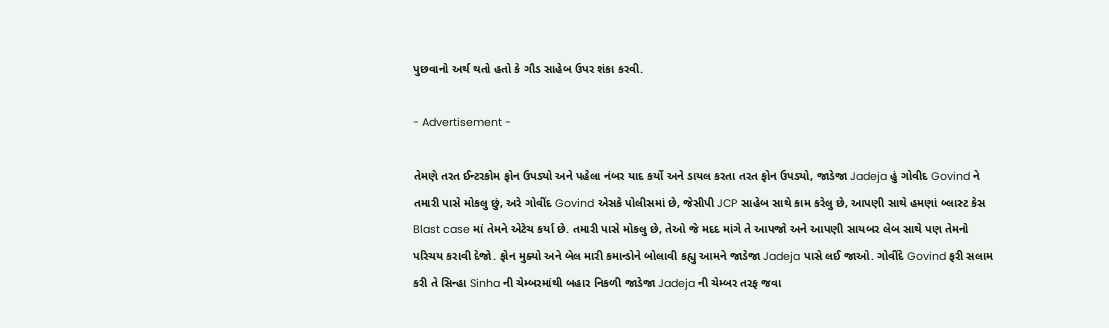પુછવાનો અર્થ થતો હતો કે ગૌડ સાહેબ ઉપર શંકા કરવી.

- Advertisement -

તેમણે તરત ઈન્ટરકોમ ફોન ઉપડ્યો અને પહેલા નંબર યાદ કર્યો અને ડાયલ કરતા તરત ફોન ઉપડ્યો, જાડેજા Jadeja હું ગોવીદ Govind ને તમારી પાસે મોકલુ છું, અરે ગોવીંદ Govind એસકે પોલીસમાં છે, જેસીપી JCP સાહેબ સાથે કામ કરેલુ છે, આપણી સાથે હમણાં બ્લાસ્ટ કેસ Blast case માં તેમને એટેચ કર્યા છે. તમારી પાસે મોકલુ છે, તેઓ જે મદદ માંગે તે આપજો અને આપણી સાયબર લેબ સાથે પણ તેમનો પરિચય કરાવી દેજો. ફોન મુક્યો અને બેલ મારી કમાન્ડોને બોલાવી કહ્યુ આમને જાડેજા Jadeja પાસે લઈ જાઓ. ગોવીંદે Govind ફરી સલામ કરી તે સિન્હા Sinha ની ચેમ્બરમાંથી બહાર નિકળી જાડેજા Jadeja ની ચેમ્બર તરફ જવા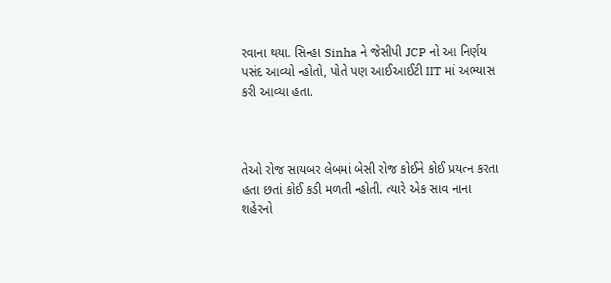રવાના થયા. સિન્હા Sinha ને જેસીપી JCP નો આ નિર્ણય પસંદ આવ્યો ન્હોતો, પોતે પણ આઈઆઈટી IIT માં અભ્યાસ કરી આવ્યા હતા.



તેઓ રોજ સાયબર લેબમાં બેસી રોજ કોઈને કોઈ પ્રયત્ન કરતા હતા છતાં કોઈ કડી મળતી ન્હોતી. ત્યારે એક સાવ નાના શહેરનો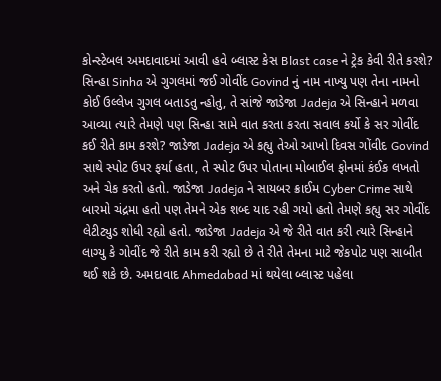કોન્સ્ટેબલ અમદાવાદમાં આવી હવે બ્લાસ્ટ કેસ Blast case ને ટ્રેક કેવી રીતે કરશે? સિન્હા Sinha એ ગુગલમાં જઈ ગોવીંદ Govind નું નામ નાખ્યુ પણ તેના નામનો કોઈ ઉલ્લેખ ગુગલ બતાડતુ ન્હોતુ, તે સાંજે જાડેજા Jadeja એ સિન્હાને મળવા આવ્યા ત્યારે તેમણે પણ સિન્હા સામે વાત કરતા કરતા સવાલ કર્યો કે સર ગોવીંદ કઈ રીતે કામ કરશે? જાડેજા Jadeja એ કહ્યુ તેઓ આખો દિવસ ગોંવીદ Govind સાથે સ્પોટ ઉપર ફર્યા હતા, તે સ્પોટ ઉપર પોતાના મોબાઈલ ફોનમાં કંઈક લખતો અને ચેક કરતો હતો. જાડેજા Jadeja ને સાયબર ક્રાઈમ Cyber Crime સાથે બારમો ચંદ્રમા હતો પણ તેમને એક શબ્દ યાદ રહી ગયો હતો તેમણે કહ્યુ સર ગોવીંદ લેટીટ્યુડ શોધી રહ્યો હતો. જાડેજા Jadeja એ જે રીતે વાત કરી ત્યારે સિન્હાને લાગ્યુ કે ગોવીંદ જે રીતે કામ કરી રહ્યો છે તે રીતે તેમના માટે જેકપોટ પણ સાબીત થઈ શકે છે. અમદાવાદ Ahmedabad માં થયેલા બ્લાસ્ટ પહેલા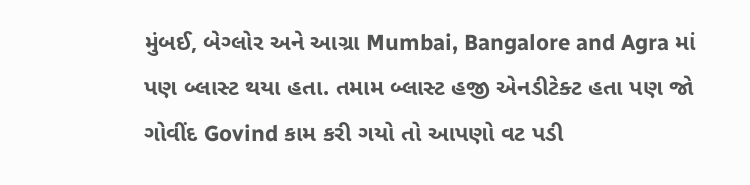મુંબઈ, બેગ્લોર અને આગ્રા Mumbai, Bangalore and Agra માં પણ બ્લાસ્ટ થયા હતા. તમામ બ્લાસ્ટ હજી એનડીટેક્ટ હતા પણ જો ગોવીંદ Govind કામ કરી ગયો તો આપણો વટ પડી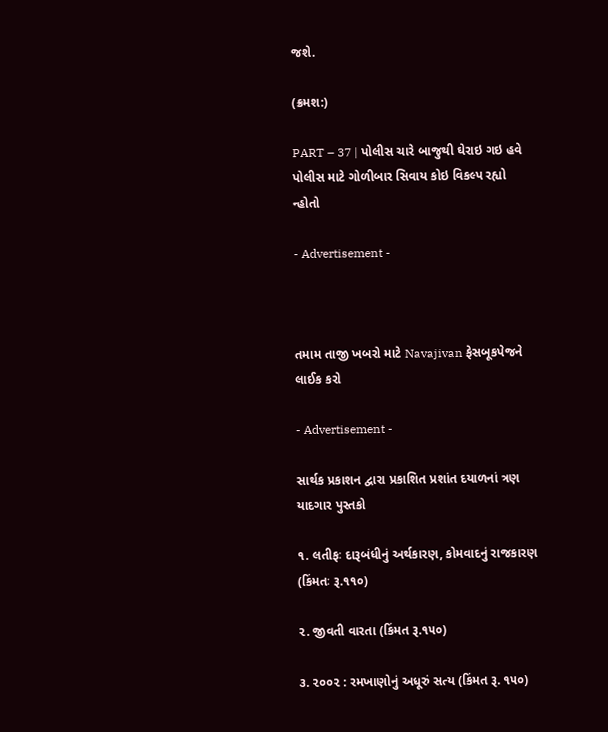જશે.

(ક્રમશ:)

PART – 37 | પોલીસ ચારે બાજુથી ઘેરાઇ ગઇ હવે પોલીસ માટે ગોળીબાર સિવાય કોઇ વિકલ્પ રહ્યો ન્હોતો

- Advertisement -



તમામ તાજી ખબરો માટે Navajivan ફેસબૂકપેજને લાઈક કરો

- Advertisement -

સાર્થક પ્રકાશન દ્વારા પ્રકાશિત પ્રશાંત દયાળનાં ત્રણ યાદગાર પુસ્તકો

૧. લતીફઃ દારૂબંધીનું અર્થકારણ, કોમવાદનું રાજકારણ (કિંમતઃ રૂ.૧૧૦)

૨. જીવતી વારતા (કિંમત રૂ.૧૫૦)

૩. ૨૦૦૨ : રમખાણોનું અધૂરું સત્ય (કિંમત રૂ. ૧૫૦)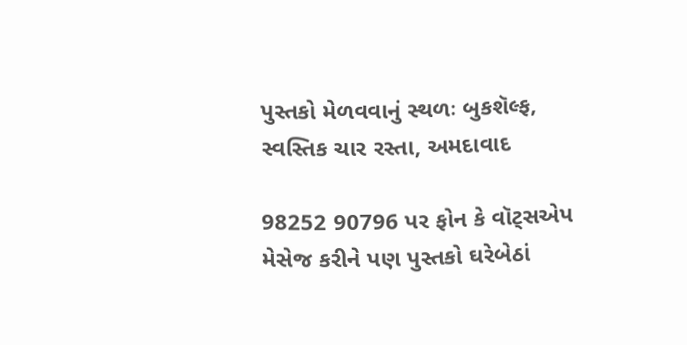પુસ્તકો મેળવવાનું સ્થળઃ બુકશૅલ્ફ, સ્વસ્તિક ચાર રસ્તા, અમદાવાદ

98252 90796 પર ફોન કે વૉટ્સએપ મેસેજ કરીને પણ પુસ્તકો ઘરેબેઠાં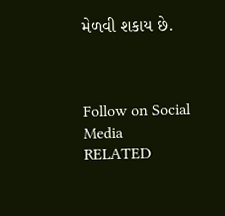મેળવી શકાય છે.



Follow on Social Media
RELATED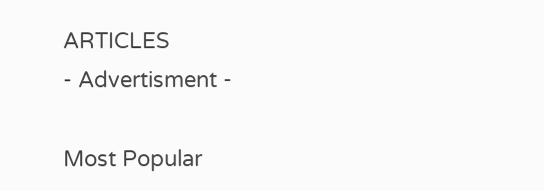ARTICLES
- Advertisment -

Most Popular